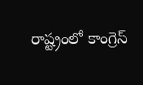రాష్ట్రంలో కాంగ్రెస్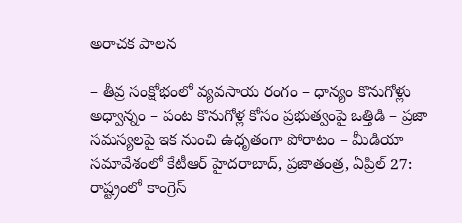అరాచక పాలన

– తీవ్ర సంక్షోభంలో వ్యవసాయ రంగం – ధాన్యం కొనుగోళ్లు అధ్వాన్నం – పంట కొనుగోళ్ల కోసం ప్రభుత్వంపై ఒత్తిడి – ప్రజా సమస్యలపై ఇక నుంచి ఉధృతంగా పోరాటం – మీడియా సమావేశంలో కేటీఆర్ హైదరాబాద్, ప్రజాతంత్ర, ఏప్రిల్ 27: రాష్ట్రంలో కాంగ్రెస్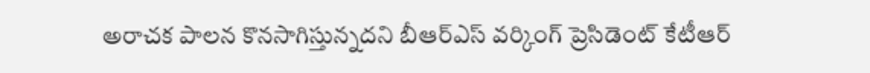అరాచక పాలన కొనసాగిస్తున్నదని బీఆర్ఎస్ వర్కింగ్ ప్రెసిడెంట్ కేటీఆర్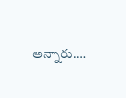అన్నారు.…